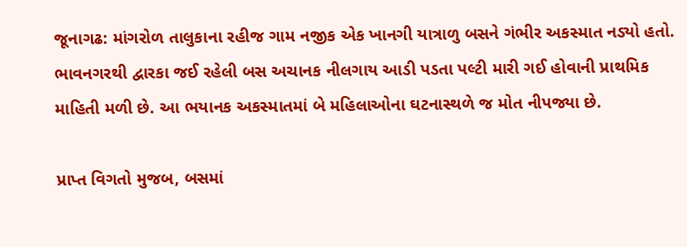જૂનાગઢ: માંગરોળ તાલુકાના રહીજ ગામ નજીક એક ખાનગી યાત્રાળુ બસને ગંભીર અકસ્માત નડ્યો હતો. ભાવનગરથી દ્વારકા જઈ રહેલી બસ અચાનક નીલગાય આડી પડતા પલ્ટી મારી ગઈ હોવાની પ્રાથમિક માહિતી મળી છે. આ ભયાનક અકસ્માતમાં બે મહિલાઓના ઘટનાસ્થળે જ મોત નીપજ્યા છે.

પ્રાપ્ત વિગતો મુજબ, બસમાં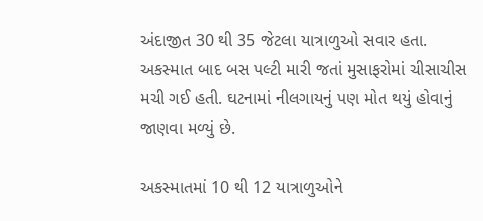અંદાજીત 30 થી 35 જેટલા યાત્રાળુઓ સવાર હતા. અકસ્માત બાદ બસ પલ્ટી મારી જતાં મુસાફરોમાં ચીસાચીસ મચી ગઈ હતી. ઘટનામાં નીલગાયનું પણ મોત થયું હોવાનું જાણવા મળ્યું છે.

અકસ્માતમાં 10 થી 12 યાત્રાળુઓને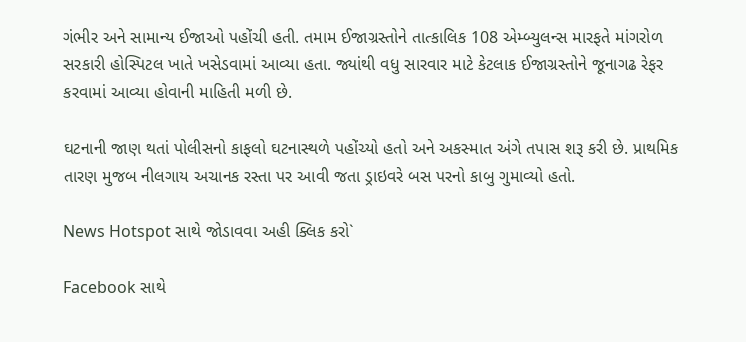ગંભીર અને સામાન્ય ઈજાઓ પહોંચી હતી. તમામ ઈજાગ્રસ્તોને તાત્કાલિક 108 એમ્બ્યુલન્સ મારફતે માંગરોળ સરકારી હોસ્પિટલ ખાતે ખસેડવામાં આવ્યા હતા. જ્યાંથી વધુ સારવાર માટે કેટલાક ઈજાગ્રસ્તોને જૂનાગઢ રેફર કરવામાં આવ્યા હોવાની માહિતી મળી છે.

ઘટનાની જાણ થતાં પોલીસનો કાફલો ઘટનાસ્થળે પહોંચ્યો હતો અને અકસ્માત અંગે તપાસ શરૂ કરી છે. પ્રાથમિક તારણ મુજબ નીલગાય અચાનક રસ્તા પર આવી જતા ડ્રાઇવરે બસ પરનો કાબુ ગુમાવ્યો હતો.

News Hotspot સાથે જોડાવવા અહી ક્લિક કરો`

Facebook સાથે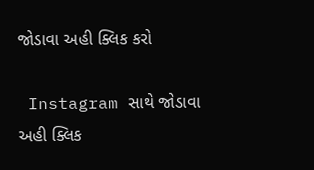જોડાવા અહી ક્લિક કરો

 Instagram સાથે જોડાવા અહી ક્લિક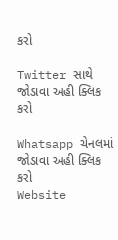કરો

Twitter સાથે જોડાવા અહી ક્લિક કરો

Whatsapp ચેનલમાં જોડાવા અહી ક્લિક કરો
Website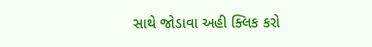સાથે જોડાવા અહી ક્લિક કરો